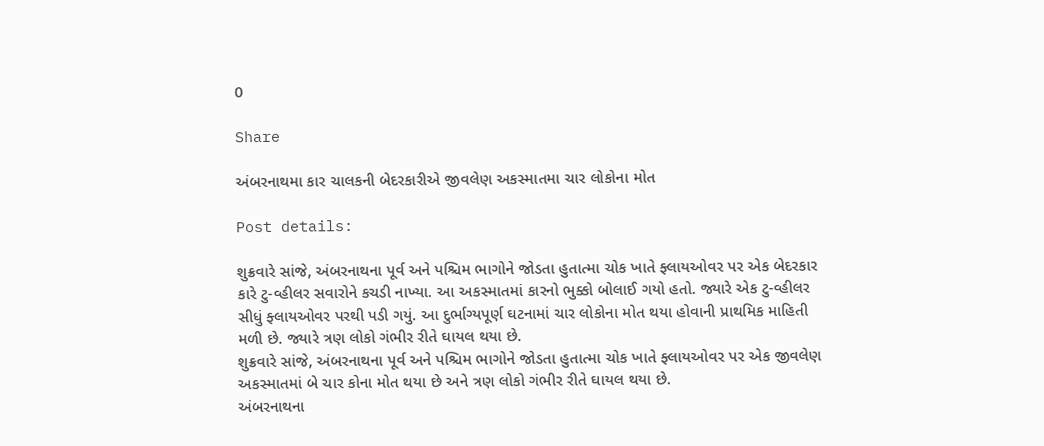0

Share

અંબરનાથમા કાર ચાલકની બેદરકારીએ જીવલેણ અકસ્માતમા ચાર લોકોના મોત

Post details:

શુક્રવારે સાંજે, અંબરનાથના પૂર્વ અને પશ્ચિમ ભાગોને જોડતા હુતાત્મા ચોક ખાતે ફ્લાયઓવર પર એક બેદરકાર કારે ટુ-વ્હીલર સવારોને કચડી નાખ્યા. આ અકસ્માતમાં કારનો ભુક્કો બોલાઈ ગયો હતો. જ્યારે એક ટુ-વ્હીલર સીધું ફ્લાયઓવર પરથી પડી ગયું. આ દુર્ભાગ્યપૂર્ણ ઘટનામાં ચાર લોકોના મોત થયા હોવાની પ્રાથમિક માહિતી મળી છે. જ્યારે ત્રણ લોકો ગંભીર રીતે ઘાયલ થયા છે.
શુક્રવારે સાંજે, અંબરનાથના પૂર્વ અને પશ્ચિમ ભાગોને જોડતા હુતાત્મા ચોક ખાતે ફ્લાયઓવર પર એક જીવલેણ અકસ્માતમાં બે ચાર કોના મોત થયા છે અને ત્રણ લોકો ગંભીર રીતે ઘાયલ થયા છે.
અંબરનાથના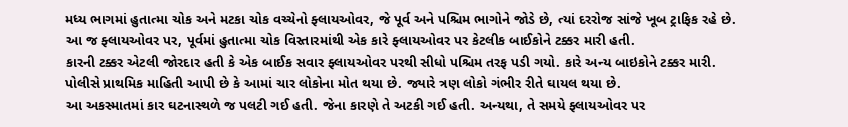મધ્ય ભાગમાં હુતાત્મા ચોક અને મટકા ચોક વચ્ચેનો ફ્લાયઓવર, જે પૂર્વ અને પશ્ચિમ ભાગોને જોડે છે, ત્યાં દરરોજ સાંજે ખૂબ ટ્રાફિક રહે છે. આ જ ફ્લાયઓવર પર, પૂર્વમાં હુતાત્મા ચોક વિસ્તારમાંથી એક કારે ફ્લાયઓવર પર કેટલીક બાઈકોને ટક્કર મારી હતી.
કારની ટક્કર એટલી જોરદાર હતી કે એક બાઈક સવાર ફ્લાયઓવર પરથી સીધો પશ્ચિમ તરફ પડી ગયો. કારે અન્ય બાઇકોને ટક્કર મારી. પોલીસે પ્રાથમિક માહિતી આપી છે કે આમાં ચાર લોકોના મોત થયા છે. જ્યારે ત્રણ લોકો ગંભીર રીતે ઘાયલ થયા છે.
આ અકસ્માતમાં કાર ઘટનાસ્થળે જ પલટી ગઈ હતી. જેના કારણે તે અટકી ગઈ હતી. અન્યથા, તે સમયે ફ્લાયઓવર પર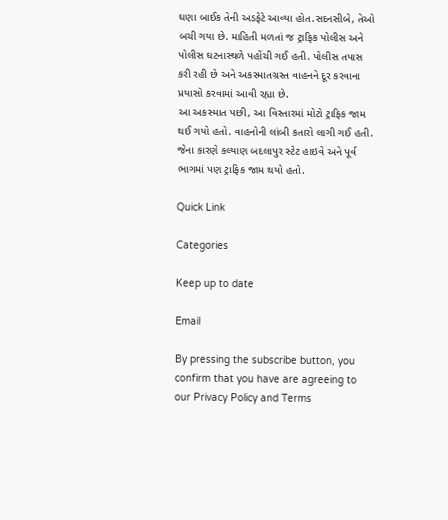ઘણા બાઈક તેની અડફેટે આવ્યા હોત.સદનસીબે, તેઓ બચી ગયા છે. માહિતી મળતાં જ ટ્રાફિક પોલીસ અને પોલીસ ઘટનાસ્થળે પહોંચી ગઈ હતી. પોલીસ તપાસ કરી રહી છે અને અકસ્માતગ્રસ્ત વાહનને દૂર કરવાના પ્રયાસો કરવામાં આવી રહ્યા છે.
આ અકસ્માત પછી, આ વિસ્તારમાં મોટો ટ્રાફિક જામ થઈ ગયો હતો. વાહનોની લાંબી કતારો લાગી ગઈ હતી. જેના કારણે કલ્યાણ બદલાપુર સ્ટેટ હાઇવે અને પૂર્વ ભાગમાં પણ ટ્રાફિક જામ થયો હતો.

Quick Link

Categories

Keep up to date

Email

By pressing the subscribe button, you confirm that you have are agreeing to our Privacy Policy and Terms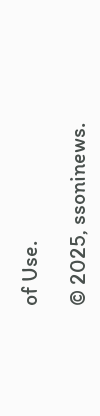of Use.

© 2025, ssoninews.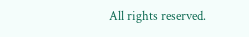All rights reserved.